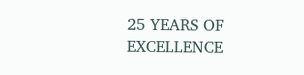25 YEARS OF EXCELLENCE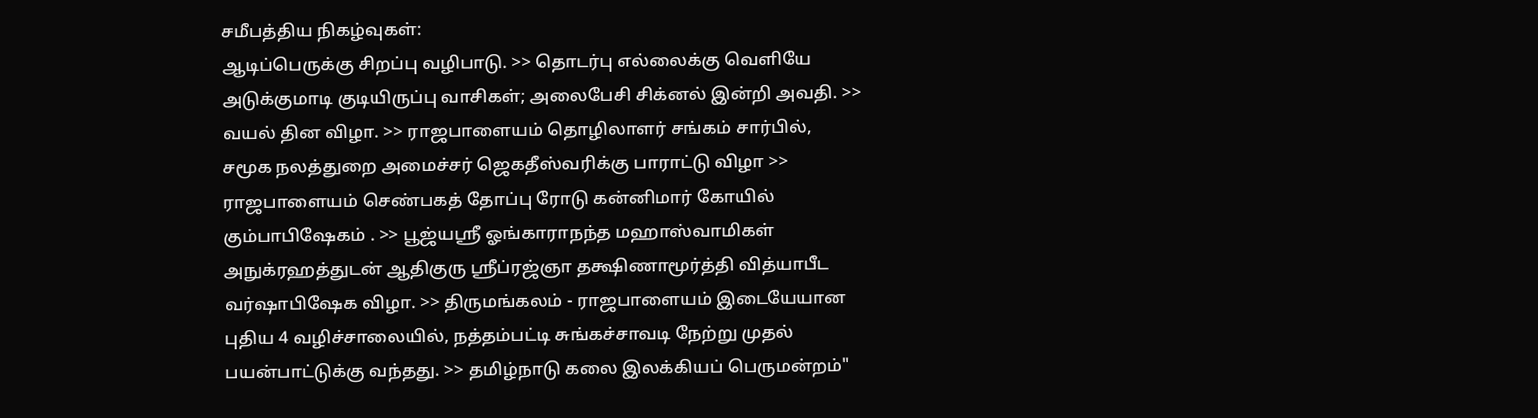சமீபத்திய நிகழ்வுகள்:
ஆடிப்பெருக்கு சிறப்பு வழிபாடு. >> தொடர்பு எல்லைக்கு வெளியே அடுக்குமாடி குடியிருப்பு வாசிகள்; அலைபேசி சிக்னல் இன்றி அவதி. >> வயல் தின விழா. >> ராஜபாளையம் தொழிலாளர் சங்கம் சார்பில், சமூக நலத்துறை அமைச்சர் ஜெகதீஸ்வரிக்கு பாராட்டு விழா >> ராஜபாளையம் செண்பகத் தோப்பு ரோடு கன்னிமார் கோயில் கும்பாபிஷேகம் . >> பூஜ்யஸ்ரீ ஓங்காராநந்த மஹாஸ்வாமிகள் அநுக்ரஹத்துடன் ஆதிகுரு ஸ்ரீப்ரஜ்ஞா தக்ஷிணாமூர்த்தி வித்யாபீட வர்ஷாபிஷேக விழா. >> திருமங்கலம் - ராஜபாளையம் இடையேயான புதிய 4 வழிச்சாலையில், நத்தம்பட்டி சுங்கச்சாவடி நேற்று முதல் பயன்பாட்டுக்கு வந்தது. >> தமிழ்நாடு கலை இலக்கியப் பெருமன்றம்"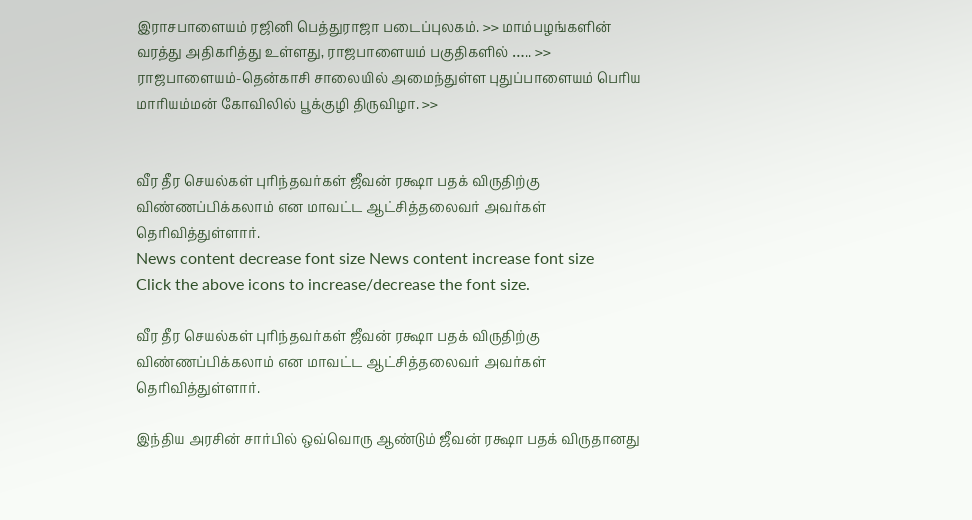இராசபாளையம் ரஜினி பெத்துராஜா படைப்புலகம். >> மாம்பழங்களின் வரத்து அதிகரித்து உள்ளது, ராஜபாளையம் பகுதிகளில் ….. >> ராஜபாளையம்-தென்காசி சாலையில் அமைந்துள்ள புதுப்பாளையம் பெரிய மாரியம்மன் கோவிலில் பூக்குழி திருவிழா. >>


வீர தீர செயல்கள் புரிந்தவர்கள் ஜீவன் ரக்ஷா பதக் விருதிற்கு விண்ணப்பிக்கலாம் என மாவட்ட ஆட்சித்தலைவர் அவர்கள் தெரிவித்துள்ளார்.
News content decrease font size News content increase font size
Click the above icons to increase/decrease the font size.

வீர தீர செயல்கள் புரிந்தவர்கள் ஜீவன் ரக்ஷா பதக் விருதிற்கு விண்ணப்பிக்கலாம் என மாவட்ட ஆட்சித்தலைவர் அவர்கள் தெரிவித்துள்ளார்.

இந்திய அரசின் சார்பில் ஒவ்வொரு ஆண்டும் ஜீவன் ரக்ஷா பதக் விருதானது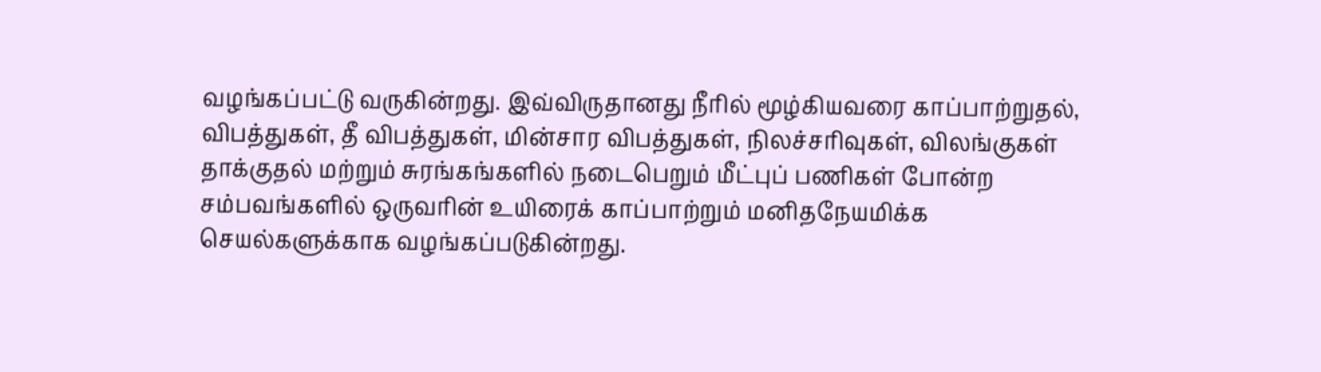வழங்கப்பட்டு வருகின்றது. இவ்விருதானது நீரில் மூழ்கியவரை காப்பாற்றுதல், விபத்துகள், தீ விபத்துகள், மின்சார விபத்துகள், நிலச்சரிவுகள், விலங்குகள் தாக்குதல் மற்றும் சுரங்கங்களில் நடைபெறும் மீட்புப் பணிகள் போன்ற சம்பவங்களில் ஒருவரின் உயிரைக் காப்பாற்றும் மனிதநேயமிக்க செயல்களுக்காக வழங்கப்படுகின்றது.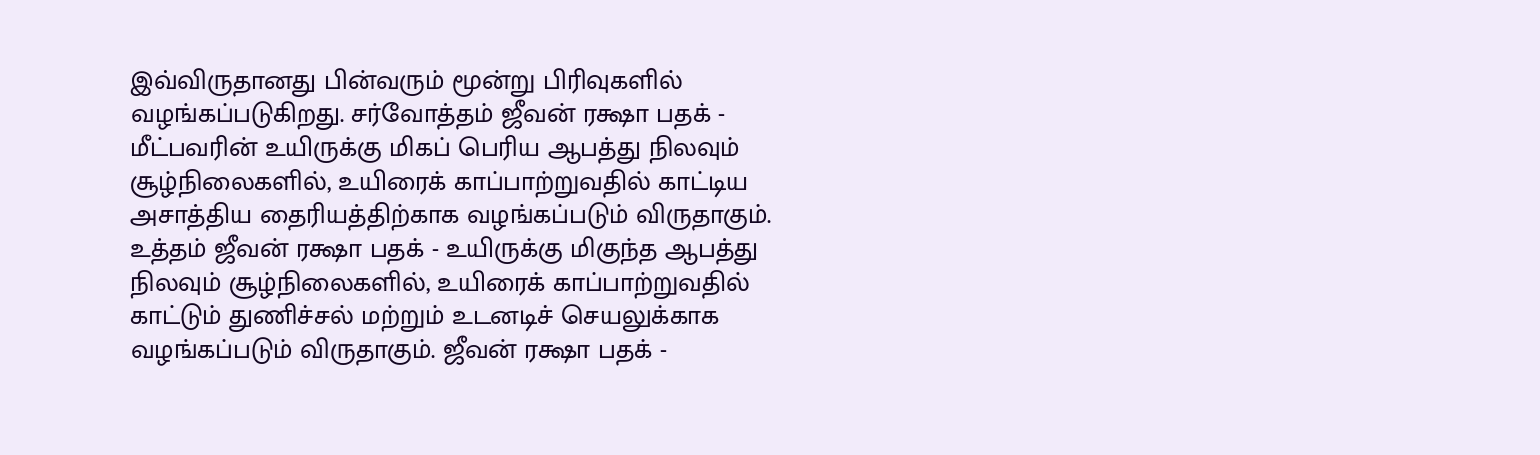இவ்விருதானது பின்வரும் மூன்று பிரிவுகளில் வழங்கப்படுகிறது. சர்வோத்தம் ஜீவன் ரக்ஷா பதக் - மீட்பவரின் உயிருக்கு மிகப் பெரிய ஆபத்து நிலவும் சூழ்நிலைகளில், உயிரைக் காப்பாற்றுவதில் காட்டிய அசாத்திய தைரியத்திற்காக வழங்கப்படும் விருதாகும். உத்தம் ஜீவன் ரக்ஷா பதக் - உயிருக்கு மிகுந்த ஆபத்து நிலவும் சூழ்நிலைகளில், உயிரைக் காப்பாற்றுவதில் காட்டும் துணிச்சல் மற்றும் உடனடிச் செயலுக்காக வழங்கப்படும் விருதாகும். ஜீவன் ரக்ஷா பதக் -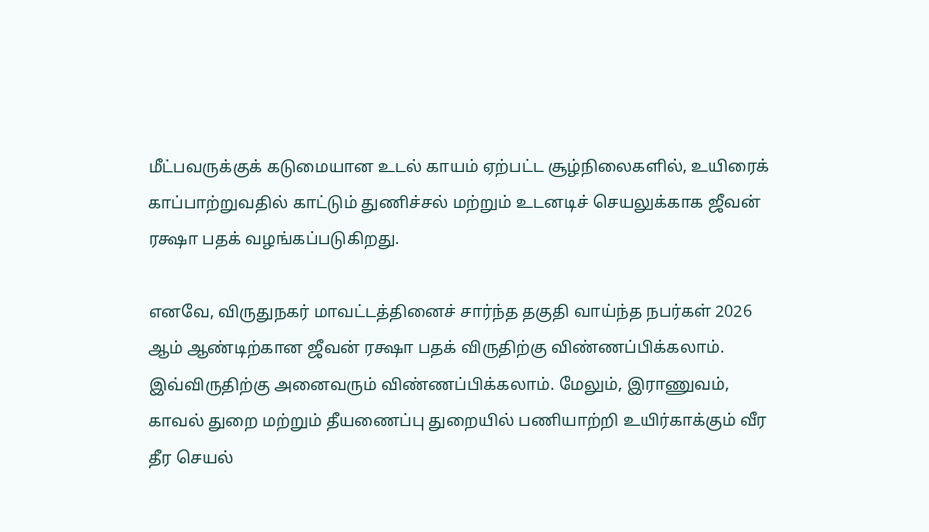மீட்பவருக்குக் கடுமையான உடல் காயம் ஏற்பட்ட சூழ்நிலைகளில், உயிரைக் காப்பாற்றுவதில் காட்டும் துணிச்சல் மற்றும் உடனடிச் செயலுக்காக ஜீவன் ரக்ஷா பதக் வழங்கப்படுகிறது.

எனவே, விருதுநகர் மாவட்டத்தினைச் சார்ந்த தகுதி வாய்ந்த நபர்கள் 2026 ஆம் ஆண்டிற்கான ஜீவன் ரக்ஷா பதக் விருதிற்கு விண்ணப்பிக்கலாம். இவ்விருதிற்கு அனைவரும் விண்ணப்பிக்கலாம். மேலும், இராணுவம், காவல் துறை மற்றும் தீயணைப்பு துறையில் பணியாற்றி உயிர்காக்கும் வீர தீர செயல்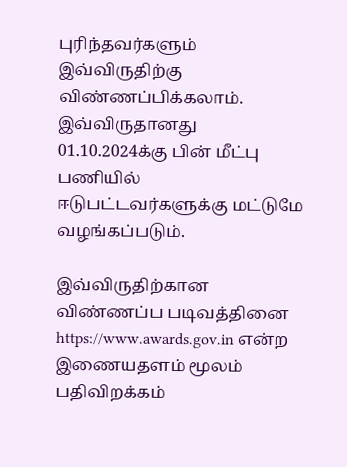புரிந்தவர்களும்  இவ்விருதிற்கு விண்ணப்பிக்கலாம். இவ்விருதானது 01.10.2024க்கு பின் மீட்பு பணியில் ஈடுபட்டவர்களுக்கு மட்டுமே வழங்கப்படும்.

இவ்விருதிற்கான விண்ணப்ப படிவத்தினை https://www.awards.gov.in என்ற இணையதளம் மூலம் பதிவிறக்கம்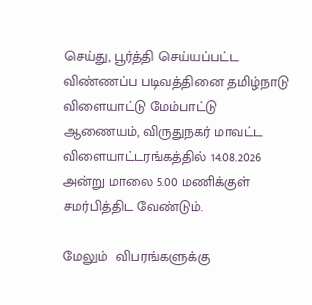செய்து, பூர்த்தி செய்யப்பட்ட விண்ணப்ப படிவத்தினை தமிழ்நாடு விளையாட்டு மேம்பாட்டு ஆணையம், விருதுநகர் மாவட்ட விளையாட்டரங்கத்தில் 14.08.2026 அன்று மாலை 5.00 மணிக்குள் சமர்பித்திட வேண்டும்.

மேலும்  விபரங்களுக்கு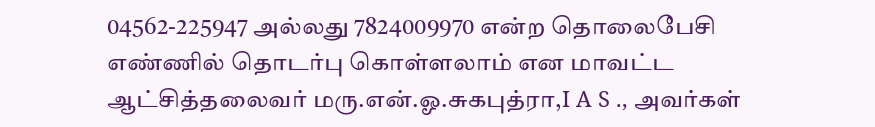04562-225947 அல்லது 7824009970 என்ற தொலைபேசி எண்ணில் தொடர்பு கொள்ளலாம் என மாவட்ட ஆட்சித்தலைவர் மரு.என்.ஓ.சுகபுத்ரா,I A S ., அவர்கள்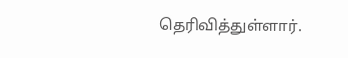தெரிவித்துள்ளார்.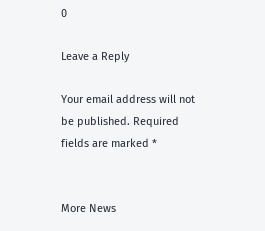0

Leave a Reply

Your email address will not be published. Required fields are marked *


More News